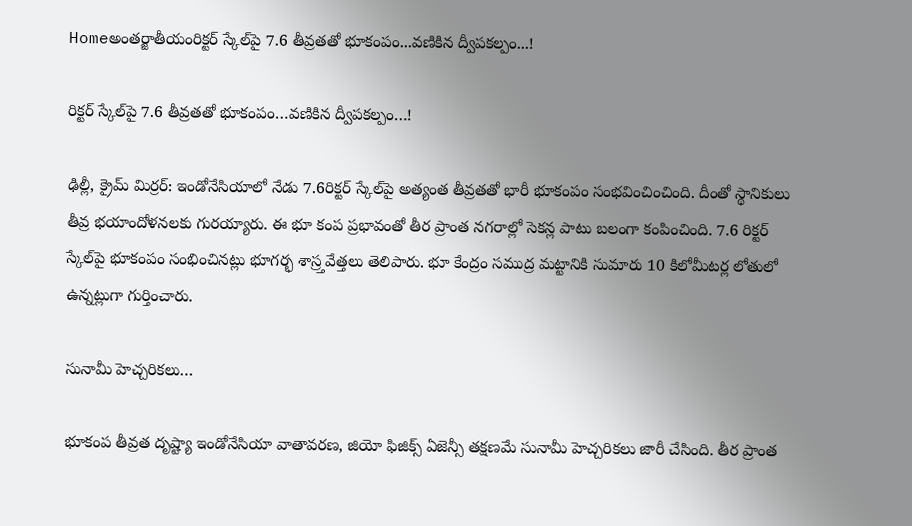Homeఅంతర్జాతీయంరిక్టర్‌ స్కేల్‌పై 7.6 తీవ్ర‌త‌తో భూకంపం...వ‌ణికిన ద్వీప‌క‌ల్పం...!

రిక్టర్‌ స్కేల్‌పై 7.6 తీవ్ర‌త‌తో భూకంపం…వ‌ణికిన ద్వీప‌క‌ల్పం…!

ఢిల్లీ, క్రైమ్ మిర్ర‌ర్: ఇండోనేసియాలో నేడు 7.6రిక్ట‌ర్ స్కేల్‌పై అత్యంత తీవ్ర‌త‌తో భారీ భూకంపం సంభ‌వించించింది. దీంతో స్థానికులు తీవ్ర భ‌యాందోళ‌న‌ల‌కు గుర‌య్యారు. ఈ భూ కంప ప్ర‌భావంతో తీర ప్రాంత న‌గ‌రాల్లో సెక‌న్ల పాటు బ‌లంగా కంపించింది. 7.6 రిక్ట‌ర్ స్కేల్‌పై భూకంపం సంభించిన‌ట్లు భూగ‌ర్భ శాస్ర్త‌వేత్త‌లు తెలిపారు. భూ కేంద్రం స‌ముద్ర మ‌ట్టానికి సుమారు 10 కిలోమీట‌ర్ల లోతులో ఉన్న‌ట్లుగా గుర్తించారు.

సునామీ హెచ్చ‌రిక‌లు…

భూకంప తీవ్ర‌త దృష్ట్యా ఇండోనేసియా వాతావ‌ర‌ణ‌, జియో ఫిజిక్స్ ఏజెన్సీ త‌క్ష‌ణ‌మే సునామీ హెచ్చ‌రిక‌లు జారీ చేసింది. తీర ప్రాంత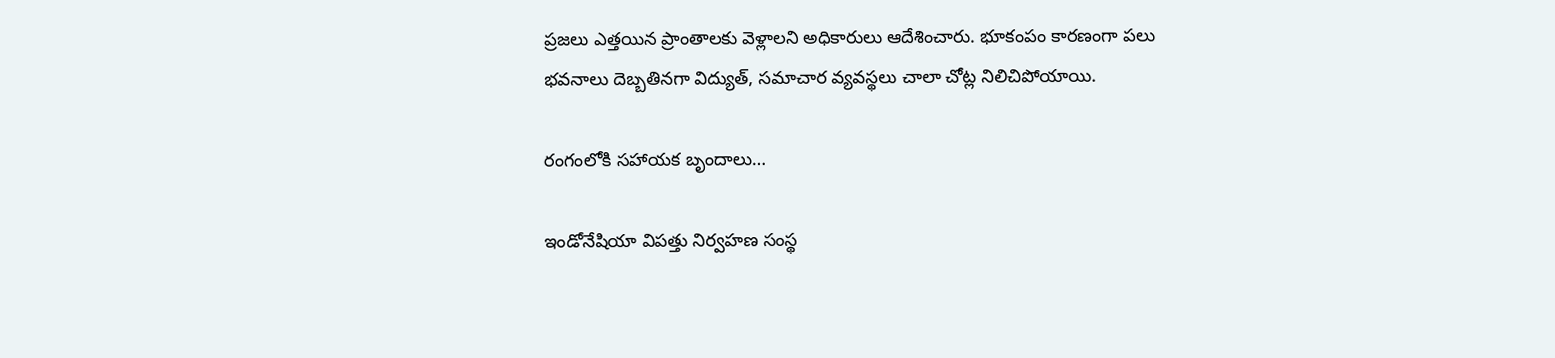ప్ర‌జ‌లు ఎత్త‌యిన ప్రాంతాల‌కు వెళ్లాల‌ని అధికారులు ఆదేశించారు. భూకంపం కార‌ణంగా ప‌లు భ‌వ‌నాలు దెబ్బ‌తినగా విద్యుత్, స‌మాచార వ్య‌వ‌స్థ‌లు చాలా చోట్ల నిలిచిపోయాయి.

రంగంలోకి సహాయక బృందాలు…

ఇండోనేషియా విపత్తు నిర్వహణ సంస్థ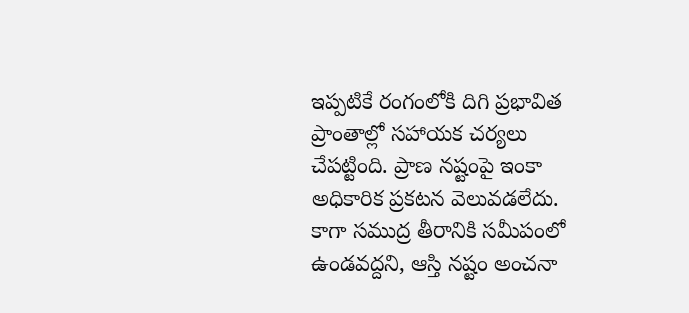ఇప్పటికే రంగంలోకి దిగి ప్రభావిత ప్రాంతాల్లో సహాయక చర్యలు చేపట్టింది. ప్రాణ నష్టంపై ఇంకా అధికారిక ప్రకటన వెలువడలేదు. కాగా సముద్ర తీరానికి సమీపంలో ఉండవద్దని, ఆస్తి నష్టం అంచనా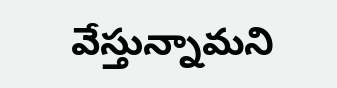వేస్తున్నామని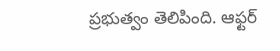ప్రభుత్వం తెలిపింది. ఆఫ్టర్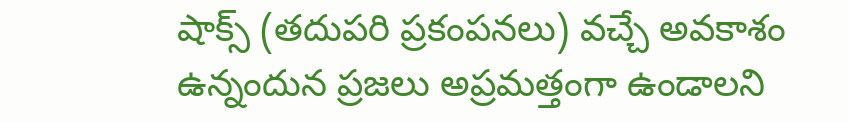షాక్స్ (తదుపరి ప్రకంపనలు) వచ్చే అవకాశం ఉన్నందున ప్రజలు అప్రమత్తంగా ఉండాలని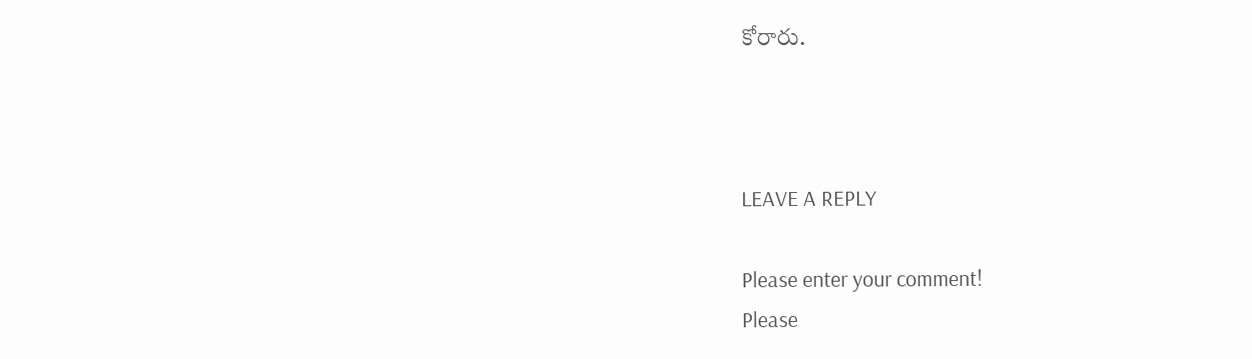కోరారు.



LEAVE A REPLY

Please enter your comment!
Please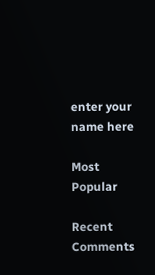enter your name here

Most Popular

Recent Comments